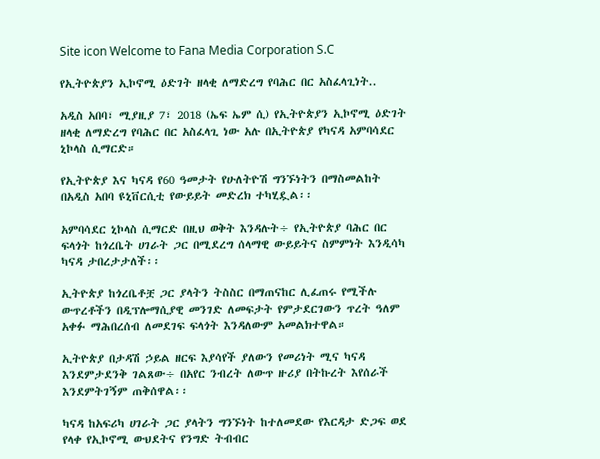Site icon Welcome to Fana Media Corporation S.C

የኢትዮጵያን ኢኮኖሚ ዕድገት ዘላቂ ለማድረግ የባሕር በር አስፈላጊነት..

አዲስ አበባ፣ ሚያዚያ 7፣ 2018 (ኤፍ ኤም ሲ) የኢትዮጵያን ኢኮኖሚ ዕድገት ዘላቂ ለማድረግ የባሕር በር አስፈላጊ ነው አሉ በኢትዮጵያ የካናዳ አምባሳደር ኒኮላስ ሲማርድ።

የኢትዮጵያ እና ካናዳ የ60 ዓመታት የሁለትዮሽ ግንኙነትን በማስመልከት በአዲስ አበባ ዩኒቨርሲቲ የውይይት መድረክ ተካሂዷል፡፡

አምባሳደር ኒኮላስ ሲማርድ በዚህ ወቅት እንዳሉት÷ የኢትዮጵያ ባሕር በር ፍላጎት ከጎረቤት ሀገራት ጋር በሚደረግ ሰላማዊ ውይይትና ስምምነት እንዲሳካ ካናዳ ታበረታታለች፡፡

ኢትዮጵያ ከጎረቤቶቿ ጋር ያላትን ትስስር በማጠናከር ሊፈጠሩ የሚችሉ ውጥረቶችን በዲፕሎማሲያዊ መንገድ ለመፍታት የምታደርገውን ጥረት ዓለም አቀፉ ማሕበረሰብ ለመደገፍ ፍላጎት እንዳለውም አመልክተዋል።

ኢትዮጵያ በታዳሽ ኃይል ዘርፍ እያሳየች ያለውን የመሪነት ሚና ካናዳ እንደምታደንቅ ገልጸው÷ በአየር ንብረት ለውጥ ዙሪያ በትኩረት እየሰራች እንደምትገኝም ጠቅሰዋል፡፡

ካናዳ ከአፍሪካ ሀገራት ጋር ያላትን ግንኙነት ከተለመደው የእርዳታ ድጋፍ ወደ የላቀ የኢኮኖሚ ውህደትና የንግድ ትብብር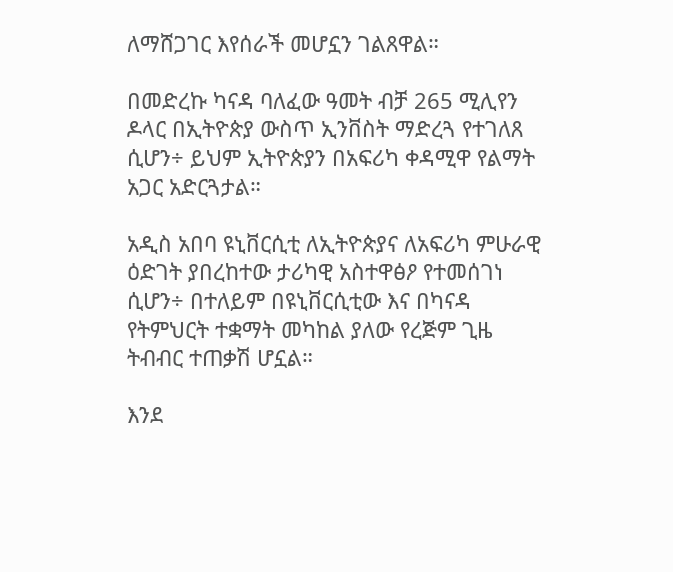ለማሸጋገር እየሰራች መሆኗን ገልጸዋል።

በመድረኩ ካናዳ ባለፈው ዓመት ብቻ 265 ሚሊየን ዶላር በኢትዮጵያ ውስጥ ኢንቨስት ማድረጓ የተገለጸ ሲሆን÷ ይህም ኢትዮጵያን በአፍሪካ ቀዳሚዋ የልማት አጋር አድርጓታል።

አዲስ አበባ ዩኒቨርሲቲ ለኢትዮጵያና ለአፍሪካ ምሁራዊ ዕድገት ያበረከተው ታሪካዊ አስተዋፅዖ የተመሰገነ ሲሆን÷ በተለይም በዩኒቨርሲቲው እና በካናዳ የትምህርት ተቋማት መካከል ያለው የረጅም ጊዜ ትብብር ተጠቃሽ ሆኗል።

እንደ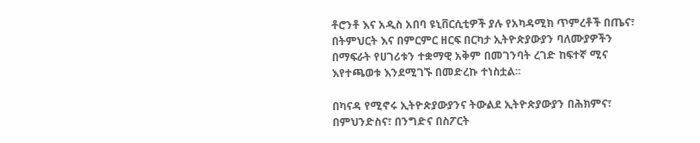ቶሮንቶ እና አዲስ አበባ ዩኒቨርሲቲዎች ያሉ የአካዳሚክ ጥምረቶች በጤና፣ በትምህርት እና በምርምር ዘርፍ በርካታ ኢትዮጵያውያን ባለሙያዎችን በማፍራት የሀገሪቱን ተቋማዊ አቅም በመገንባት ረገድ ከፍተኛ ሚና እየተጫወቱ እንደሚገኙ በመድረኩ ተነስቷል፡፡

በካናዳ የሚኖሩ ኢትዮጵያውያንና ትውልደ ኢትዮጵያውያን በሕክምና፣ በምህንድስና፣ በንግድና በስፖርት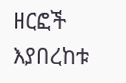ዘርፎች እያበረከቱ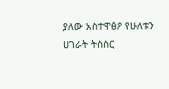ያለው አስተዋፅዖ የሁለቱን ሀገራት ትስስር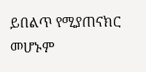ይበልጥ የሚያጠናክር መሆኑም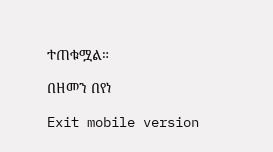ተጠቁሟል።

በዘመን በየነ

Exit mobile version